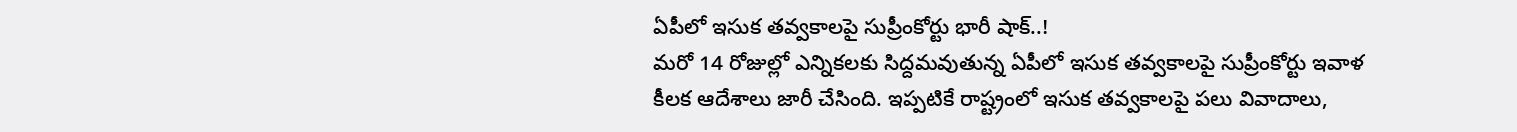ఏపీలో ఇసుక తవ్వకాలపై సుప్రీంకోర్టు భారీ షాక్..!
మరో 14 రోజుల్లో ఎన్నికలకు సిద్దమవుతున్న ఏపీలో ఇసుక తవ్వకాలపై సుప్రీంకోర్టు ఇవాళ కీలక ఆదేశాలు జారీ చేసింది. ఇప్పటికే రాష్ట్రంలో ఇసుక తవ్వకాలపై పలు వివాదాలు,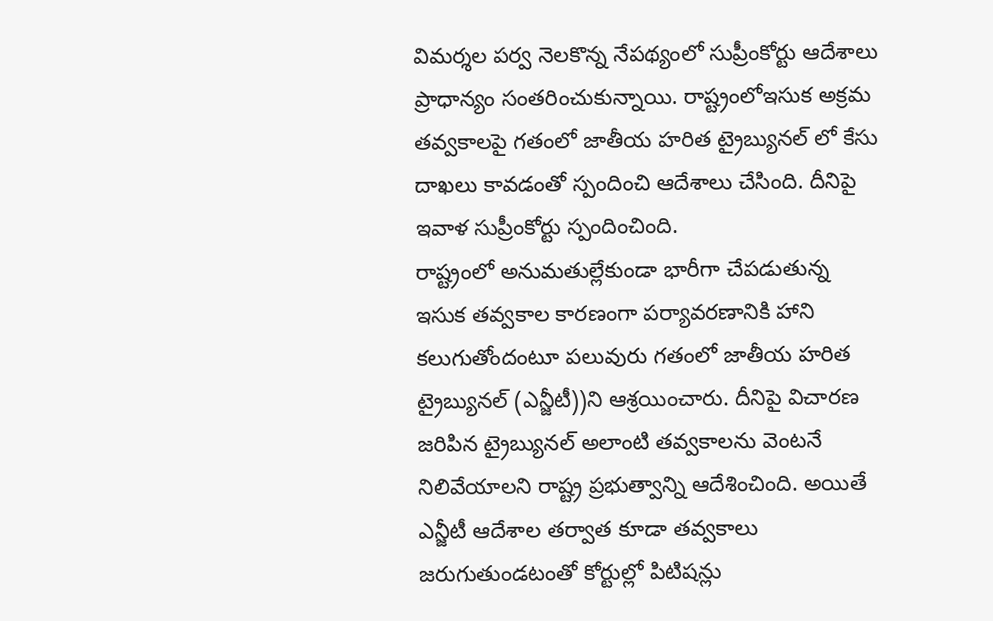విమర్శల పర్వ నెలకొన్న నేపథ్యంలో సుప్రీంకోర్టు ఆదేశాలు ప్రాధాన్యం సంతరించుకున్నాయి. రాష్ట్రంలోఇసుక అక్రమ తవ్వకాలపై గతంలో జాతీయ హరిత ట్రైబ్యునల్ లో కేసు దాఖలు కావడంతో స్పందించి ఆదేశాలు చేసింది. దీనిపై ఇవాళ సుప్రీంకోర్టు స్పందించింది.
రాష్ట్రంలో అనుమతుల్లేకుండా భారీగా చేపడుతున్న ఇసుక తవ్వకాల కారణంగా పర్యావరణానికి హాని కలుగుతోందంటూ పలువురు గతంలో జాతీయ హరిత ట్రైబ్యునల్ (ఎన్జీటీ))ని ఆశ్రయించారు. దీనిపై విచారణ జరిపిన ట్రైబ్యునల్ అలాంటి తవ్వకాలను వెంటనే నిలివేయాలని రాష్ట్ర ప్రభుత్వాన్ని ఆదేశించింది. అయితే ఎన్జీటీ ఆదేశాల తర్వాత కూడా తవ్వకాలు జరుగుతుండటంతో కోర్టుల్లో పిటిషన్లు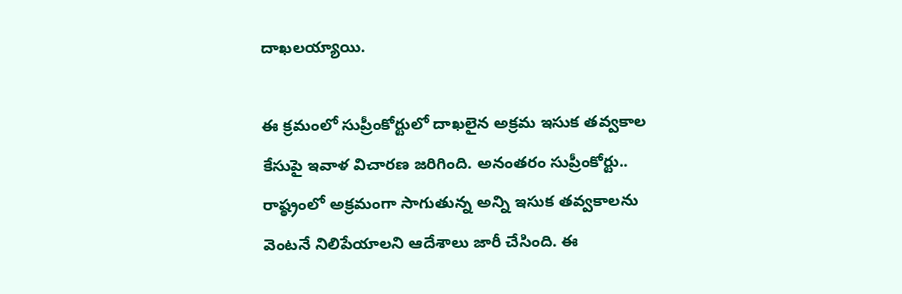దాఖలయ్యాయి.

ఈ క్రమంలో సుప్రీంకోర్టులో దాఖలైన అక్రమ ఇసుక తవ్వకాల కేసుపై ఇవాళ విచారణ జరిగింది. అనంతరం సుప్రీంకోర్టు.. రాష్ఠ్రంలో అక్రమంగా సాగుతున్న అన్ని ఇసుక తవ్వకాలను వెంటనే నిలిపేయాలని ఆదేశాలు జారీ చేసింది. ఈ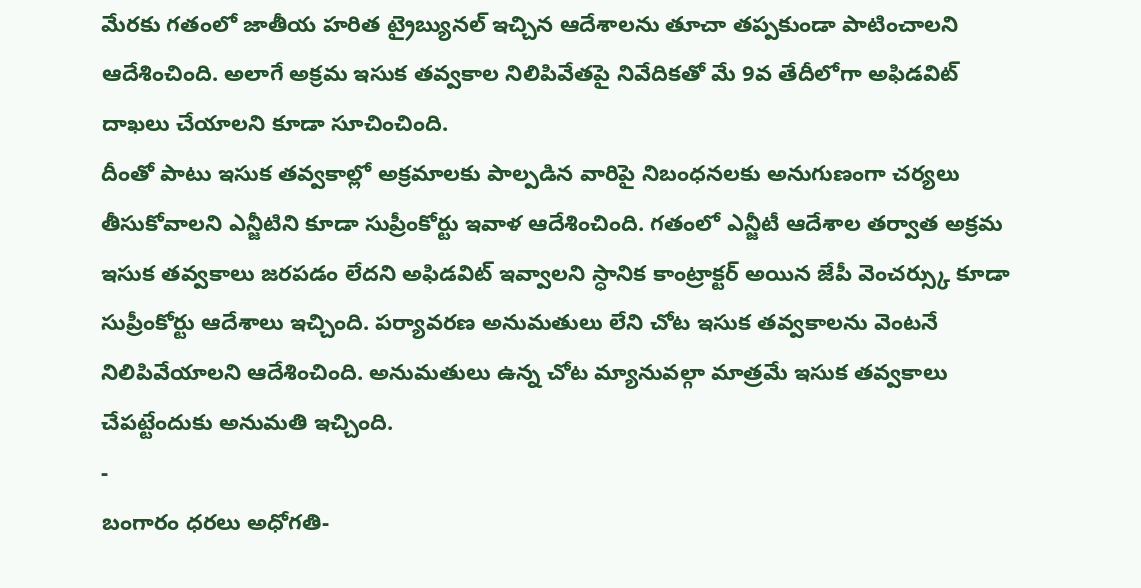మేరకు గతంలో జాతీయ హరిత ట్రైబ్యునల్ ఇచ్చిన ఆదేశాలను తూచా తప్పకుండా పాటించాలని ఆదేశించింది. అలాగే అక్రమ ఇసుక తవ్వకాల నిలిపివేతపై నివేదికతో మే 9వ తేదీలోగా అఫిడవిట్ దాఖలు చేయాలని కూడా సూచించింది.
దీంతో పాటు ఇసుక తవ్వకాల్లో అక్రమాలకు పాల్పడిన వారిపై నిబంధనలకు అనుగుణంగా చర్యలు తీసుకోవాలని ఎన్జీటిని కూడా సుప్రీంకోర్టు ఇవాళ ఆదేశించింది. గతంలో ఎన్జీటీ ఆదేశాల తర్వాత అక్రమ ఇసుక తవ్వకాలు జరపడం లేదని అఫిడవిట్ ఇవ్వాలని స్ధానిక కాంట్రాక్టర్ అయిన జేపీ వెంచర్స్కు కూడా సుప్రీంకోర్టు ఆదేశాలు ఇచ్చింది. పర్యావరణ అనుమతులు లేని చోట ఇసుక తవ్వకాలను వెంటనే నిలిపివేయాలని ఆదేశించింది. అనుమతులు ఉన్న చోట మ్యానువల్గా మాత్రమే ఇసుక తవ్వకాలు చేపట్టేందుకు అనుమతి ఇచ్చింది.
-
బంగారం ధరలు అధోగతి-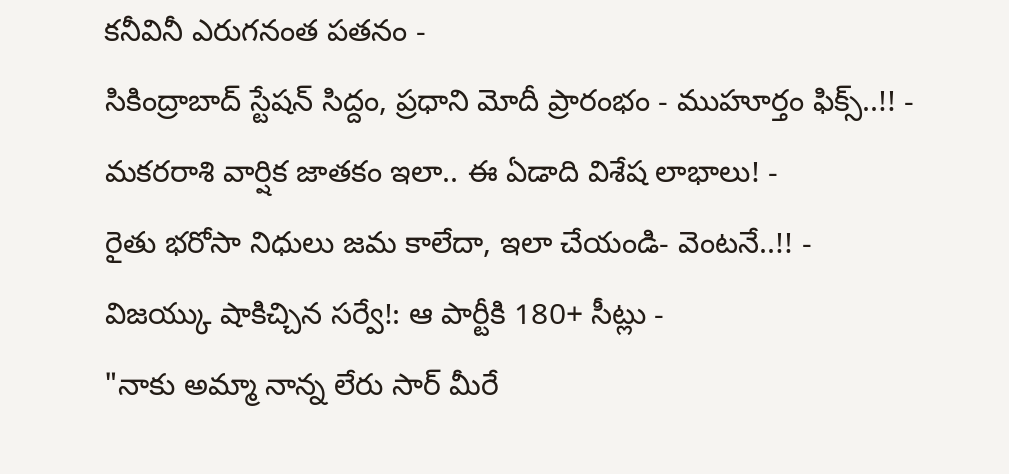కనీవినీ ఎరుగనంత పతనం -
సికింద్రాబాద్ స్టేషన్ సిద్దం, ప్రధాని మోదీ ప్రారంభం - ముహూర్తం ఫిక్స్..!! -
మకరరాశి వార్షిక జాతకం ఇలా.. ఈ ఏడాది విశేష లాభాలు! -
రైతు భరోసా నిధులు జమ కాలేదా, ఇలా చేయండి- వెంటనే..!! -
విజయ్కు షాకిచ్చిన సర్వే!: ఆ పార్టీకి 180+ సీట్లు -
"నాకు అమ్మా నాన్న లేరు సార్ మీరే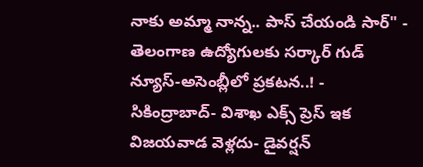నాకు అమ్మా నాన్న.. పాస్ చేయండి సార్" -
తెలంగాణ ఉద్యోగులకు సర్కార్ గుడ్ న్యూస్-అసెంబ్లీలో ప్రకటన..! -
సికింద్రాబాద్- విశాఖ ఎక్స్ ప్రెస్ ఇక విజయవాడ వెళ్లదు- డైవర్షన్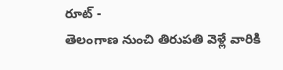రూట్ -
తెలంగాణ నుంచి తిరుపతి వెళ్లే వారికి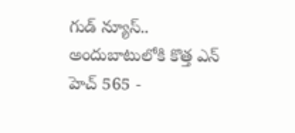గుడ్ న్యూస్.. అందుబాటులోకి కొత్త ఎన్ హెచ్ 565 -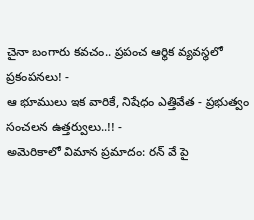చైనా బంగారు కవచం.. ప్రపంచ ఆర్థిక వ్యవస్థలో ప్రకంపనలు! -
ఆ భూములు ఇక వారికే, నిషేధం ఎత్తివేత - ప్రభుత్వం సంచలన ఉత్తర్వులు..!! -
అమెరికాలో విమాన ప్రమాదం: రన్ వే పై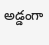అడ్డంగా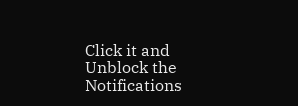Click it and Unblock the Notifications